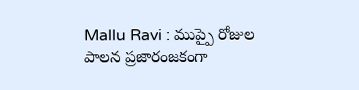Mallu Ravi : ముప్పై రోజుల పాలన ప్రజారంజకంగా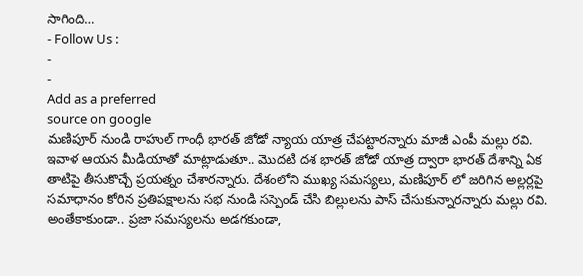సాగింది…
- Follow Us :
-
-
Add as a preferred
source on google
మణిపూర్ నుండి రాహుల్ గాంధీ భారత్ జోడో న్యాయ యాత్ర చేపట్టారన్నారు మాజీ ఎంపీ మల్లు రవి. ఇవాళ ఆయన మీడియాతో మాట్లాడుతూ.. మొదటి దశ భారత్ జోడో యాత్ర ద్వారా భారత్ దేశాన్ని ఏక తాటిపై తీసుకొచ్చే ప్రయత్నం చేశారన్నారు. దేశంలోని ముఖ్య సమస్యలు, మణిపూర్ లో జరిగిన అల్లర్లపై సమాధానం కోరిన ప్రతిపక్షాలను సభ నుండి సస్పెండ్ చేసి బిల్లులను పాస్ చేసుకున్నారన్నారు మల్లు రవి. అంతేకాకుండా.. ప్రజా సమస్యలను అడగకుండా,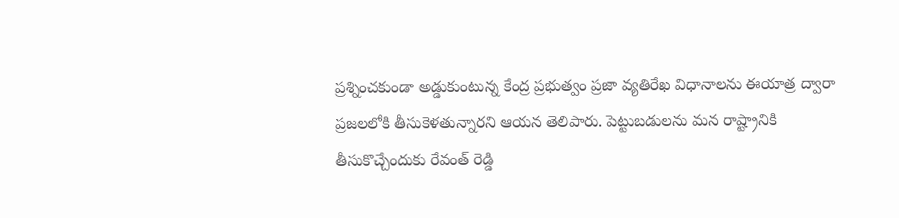ప్రశ్నించకుండా అడ్డుకుంటున్న కేంద్ర ప్రభుత్వం ప్రజా వ్యతిరేఖ విధానాలను ఈయాత్ర ద్వారా ప్రజలలోకి తీసుకెళతున్నారని ఆయన తెలిపారు. పెట్టుబడులను మన రాష్ట్రానికి తీసుకొచ్చేందుకు రేవంత్ రెడ్డి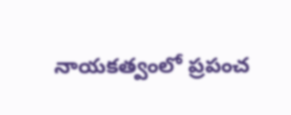నాయకత్వంలో ప్రపంచ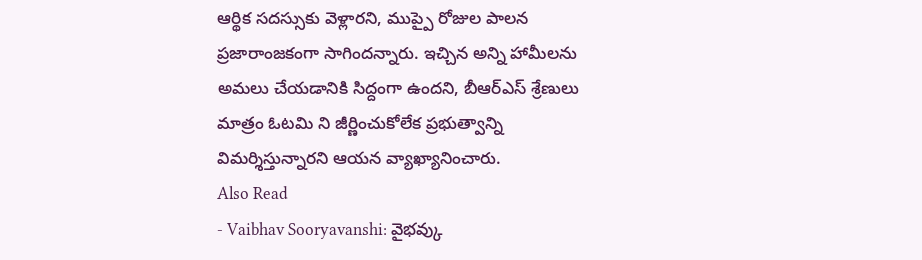ఆర్థిక సదస్సుకు వెళ్లారని, ముప్పై రోజుల పాలన ప్రజారాంజకంగా సాగిందన్నారు. ఇచ్చిన అన్ని హామీలను అమలు చేయడానికి సిద్దంగా ఉందని, బీఆర్ఎస్ శ్రేణులు మాత్రం ఓటమి ని జీర్ణించుకోలేక ప్రభుత్వాన్ని విమర్శిస్తున్నారని ఆయన వ్యాఖ్యానించారు.
Also Read
- Vaibhav Sooryavanshi: వైభవ్కు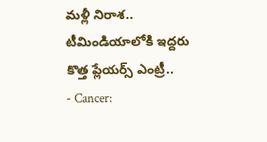మళ్లీ నిరాశ.. టీమిండియాలోకి ఇద్దరు కొత్త ప్లేయర్స్ ఎంట్రీ..
- Cancer: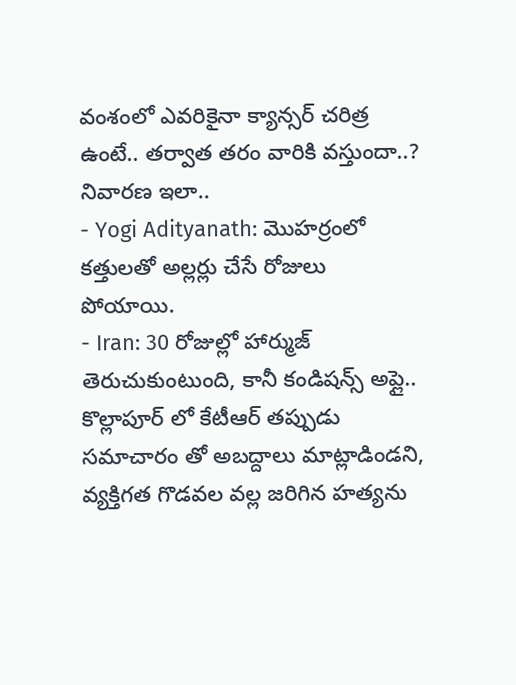వంశంలో ఎవరికైనా క్యాన్సర్ చరిత్ర ఉంటే.. తర్వాత తరం వారికి వస్తుందా..? నివారణ ఇలా..
- Yogi Adityanath: మొహర్రంలో కత్తులతో అల్లర్లు చేసే రోజులు పోయాయి.
- Iran: 30 రోజుల్లో హార్ముజ్ తెరుచుకుంటుంది, కానీ కండిషన్స్ అప్లై..
కొల్లాపూర్ లో కేటీఆర్ తప్పుడు సమాచారం తో అబద్దాలు మాట్లాడిండని, వ్యక్తిగత గొడవల వల్ల జరిగిన హత్యను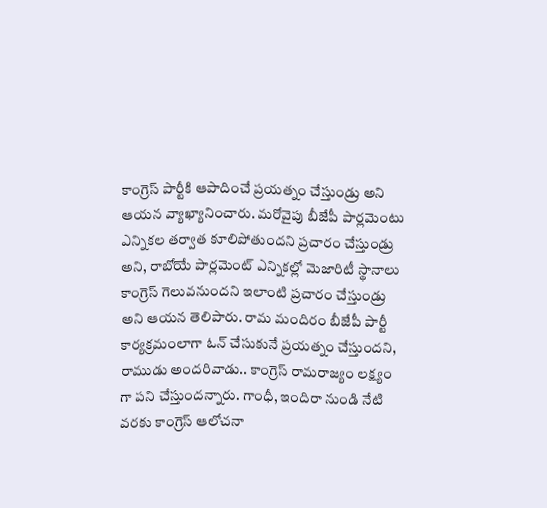కాంగ్రెస్ పార్టీకి ఆపాదించే ప్రయత్నం చేస్తుండ్రు అని ఆయన వ్యాఖ్యానించారు. మరోవైపు బీజేపీ పార్లమెంటు ఎన్నికల తర్వాత కూలిపోతుందని ప్రచారం చేస్తుండ్రు అని, రాబోయే పార్లమెంట్ ఎన్నికల్లో మెజారిటీ స్థానాలు కాంగ్రెస్ గెలువనుందని ఇలాంటి ప్రచారం చేస్తుండ్రు అని ఆయన తెలిపారు. రామ మందిరం బీజేపీ పార్టీ కార్యక్రమంలాగా ఓన్ చేసుకునే ప్రయత్నం చేస్తుందని, రాముడు అందరివాడు.. కాంగ్రెస్ రామరాజ్యం లక్ష్యం గా పని చేస్తుందన్నారు. గాంధీ, ఇందిరా నుండి నేటి వరకు కాంగ్రెస్ ఆలోచనా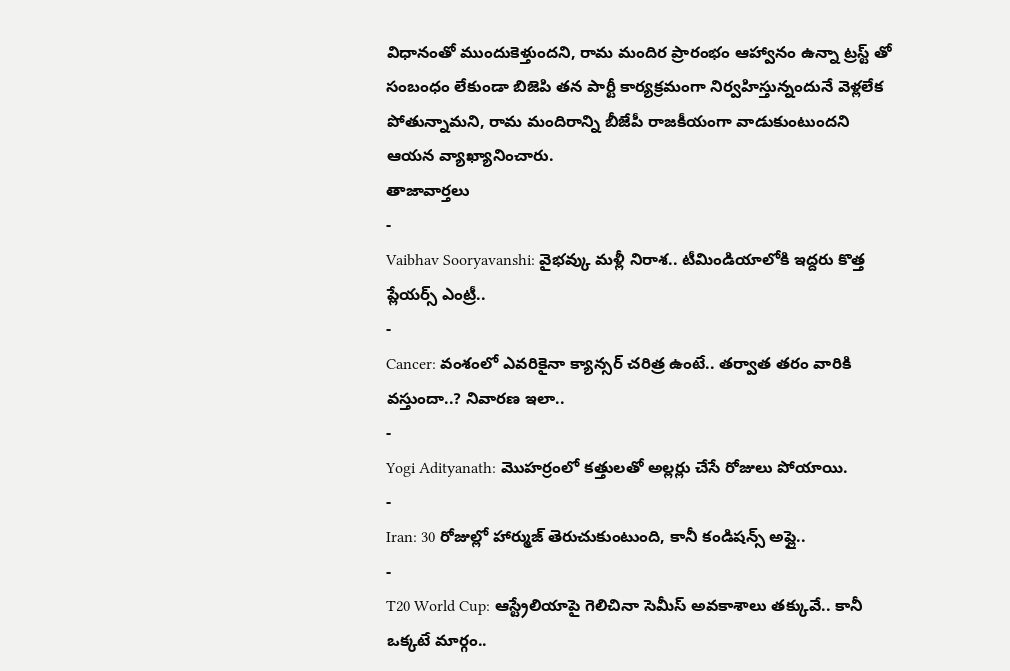విధానంతో ముందుకెళ్తుందని, రామ మందిర ప్రారంభం ఆహ్వానం ఉన్నా ట్రస్ట్ తో సంబంధం లేకుండా బిజెపి తన పార్టీ కార్యక్రమంగా నిర్వహిస్తున్నందునే వెళ్లలేక పోతున్నామని, రామ మందిరాన్ని బీజేపీ రాజకీయంగా వాడుకుంటుందని ఆయన వ్యాఖ్యానించారు.
తాజావార్తలు
-
Vaibhav Sooryavanshi: వైభవ్కు మళ్లీ నిరాశ.. టీమిండియాలోకి ఇద్దరు కొత్త ప్లేయర్స్ ఎంట్రీ..
-
Cancer: వంశంలో ఎవరికైనా క్యాన్సర్ చరిత్ర ఉంటే.. తర్వాత తరం వారికి వస్తుందా..? నివారణ ఇలా..
-
Yogi Adityanath: మొహర్రంలో కత్తులతో అల్లర్లు చేసే రోజులు పోయాయి.
-
Iran: 30 రోజుల్లో హార్ముజ్ తెరుచుకుంటుంది, కానీ కండిషన్స్ అప్లై..
-
T20 World Cup: ఆస్ట్రేలియాపై గెలిచినా సెమీస్ అవకాశాలు తక్కువే.. కానీ ఒక్కటే మార్గం..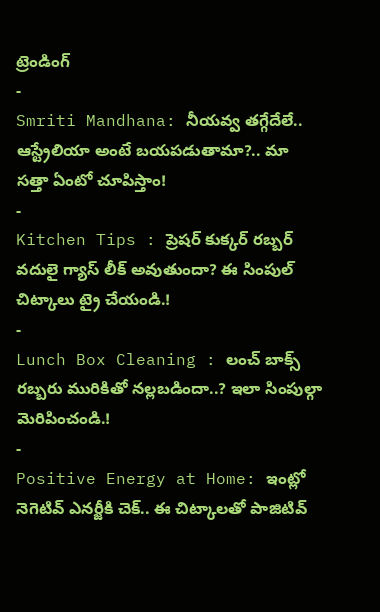ట్రెండింగ్
-
Smriti Mandhana: నీయవ్వ తగ్గేదేలే.. ఆస్ట్రేలియా అంటే బయపడుతామా?.. మా సత్తా ఏంటో చూపిస్తాం!
-
Kitchen Tips : ప్రెషర్ కుక్కర్ రబ్బర్ వదులై గ్యాస్ లీక్ అవుతుందా? ఈ సింపుల్ చిట్కాలు ట్రై చేయండి.!
-
Lunch Box Cleaning : లంచ్ బాక్స్ రబ్బరు మురికితో నల్లబడిందా..? ఇలా సింపుల్గా మెరిపించండి.!
-
Positive Energy at Home: ఇంట్లో నెగెటివ్ ఎనర్జీకి చెక్.. ఈ చిట్కాలతో పాజిటివ్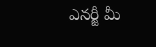ఎనర్జీ మీ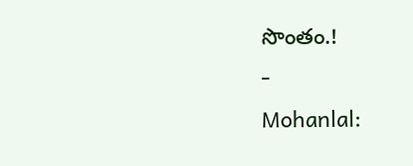సొంతం.!
-
Mohanlal: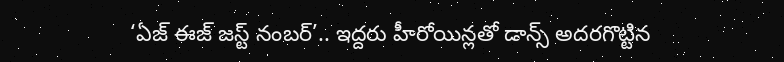‘ఏజ్ ఈజ్ జస్ట్ నంబర్’.. ఇద్దరు హీరోయిన్లతో డాన్స్ అదరగొట్టిన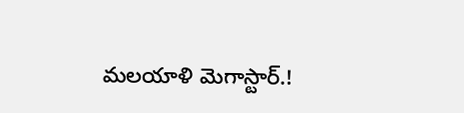మలయాళి మెగాస్టార్.!